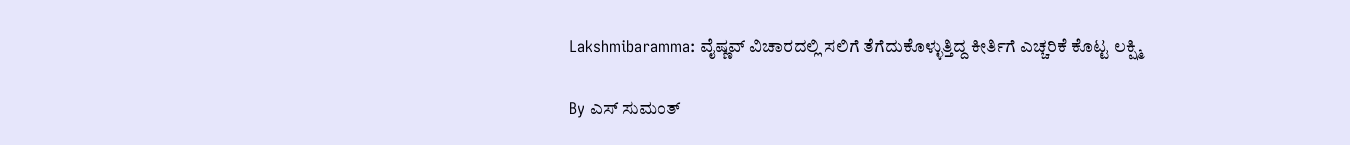Lakshmibaramma: ವೈಷ್ಣವ್ ವಿಚಾರದಲ್ಲಿ ಸಲಿಗೆ ತೆಗೆದುಕೊಳ್ಳುತ್ತಿದ್ದ ಕೀರ್ತಿಗೆ ಎಚ್ಚರಿಕೆ ಕೊಟ್ಟ ಲಕ್ಷ್ಮಿ

By ಎಸ್ ಸುಮಂತ್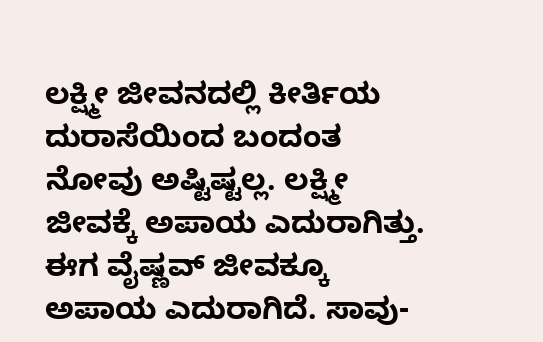ಲಕ್ಷ್ಮೀ ಜೀವನದಲ್ಲಿ ಕೀರ್ತಿಯ ದುರಾಸೆಯಿಂದ ಬಂದಂತ ನೋವು ಅಷ್ಟಿಷ್ಟಲ್ಲ. ಲಕ್ಷ್ಮೀ ಜೀವಕ್ಕೆ ಅಪಾಯ ಎದುರಾಗಿತ್ತು. ಈಗ ವೈಷ್ಣವ್ ಜೀವಕ್ಕೂ ಅಪಾಯ ಎದುರಾಗಿದೆ. ಸಾವು-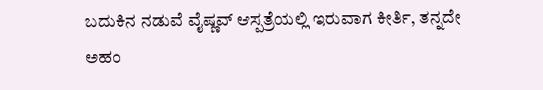ಬದುಕಿನ ನಡುವೆ ವೈಷ್ಣವ್ ಆಸ್ಪತ್ರೆಯಲ್ಲಿ ಇರುವಾಗ ಕೀರ್ತಿ, ತನ್ನದೇ ಅಹಂ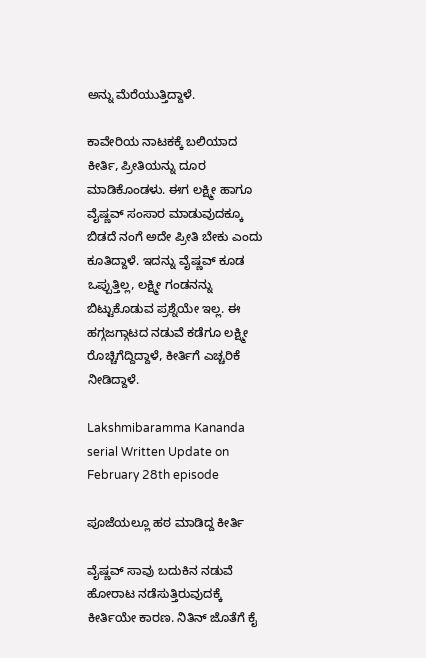ಅನ್ನು ಮೆರೆಯುತ್ತಿದ್ದಾಳೆ‌.

ಕಾವೇರಿಯ ನಾಟಕಕ್ಕೆ ಬಲಿಯಾದ ಕೀರ್ತಿ, ಪ್ರೀತಿಯನ್ನು ದೂರ ಮಾಡಿಕೊಂಡಳು. ಈಗ ಲಕ್ಷ್ಮೀ ಹಾಗೂ ವೈಷ್ಣವ್ ಸಂಸಾರ ಮಾಡುವುದಕ್ಕೂ ಬಿಡದೆ ನಂಗೆ ಅದೇ ಪ್ರೀತಿ ಬೇಕು ಎಂದು ಕೂತಿದ್ದಾಳೆ. ಇದನ್ನು ವೈಷ್ಣವ್ ಕೂಡ ಒಪ್ಪುತ್ತಿಲ್ಲ, ಲಕ್ಷ್ಮೀ ಗಂಡನನ್ನು ಬಿಟ್ಟುಕೊಡುವ ಪ್ರಶ್ನೆಯೇ ಇಲ್ಲ. ಈ ಹಗ್ಗಜಗ್ಗಾಟದ ನಡುವೆ ಕಡೆಗೂ ಲಕ್ಷ್ಮೀ ರೊಚ್ಚಿಗೆದ್ದಿದ್ದಾಳೆ, ಕೀರ್ತಿಗೆ ಎಚ್ಚರಿಕೆ ನೀಡಿದ್ದಾಳೆ.

Lakshmibaramma Kananda serial Written Update on February 28th episode

ಪೂಜೆಯಲ್ಲೂ ಹಠ ಮಾಡಿದ್ದ ಕೀರ್ತಿ

ವೈಷ್ಣವ್ ಸಾವು ಬದುಕಿನ ನಡುವೆ ಹೋರಾಟ ನಡೆಸುತ್ತಿರುವುದಕ್ಕೆ ಕೀರ್ತಿಯೇ ಕಾರಣ. ನಿತಿನ್ ಜೊತೆಗೆ ಕೈ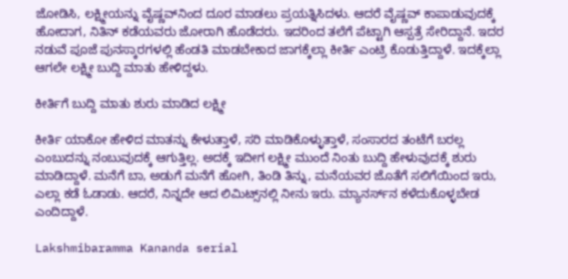ಜೋಡಿಸಿ, ಲಕ್ಷ್ಮೀಯನ್ನು ವೈಷ್ಣವ್‌ನಿಂದ ದೂರ ಮಾಡಲು ಪ್ರಯತ್ನಿಸಿದಳು. ಆದರೆ ವೈಷ್ಣವ್ ಕಾಪಾಡುವುದಕ್ಕೆ ಹೋದಾಗ, ನಿತಿನ್ ಕಡೆಯವರು ಜೋರಾಗಿ ಹೊಡೆದರು. ಇದರಿಂದ ತಲೆಗೆ ಪೆಟ್ಟಾಗಿ ಆಸ್ಪತ್ರೆ ಸೇರಿದ್ದಾನೆ. ಇದರ ನಡುವೆ ಪೂಜೆ ಪುನಸ್ಕಾರಗಳಲ್ಲಿ ಹೆಂಡತಿ ಮಾಡಬೇಕಾದ ಜಾಗಕ್ಕೆಲ್ಲಾ ಕೀರ್ತಿ ಎಂಟ್ರಿ ಕೊಡುತ್ತಿದ್ದಾಳೆ. ಇದಕ್ಕೆಲ್ಲಾ ಆಗಲೇ ಲಕ್ಷ್ಮೀ ಬುದ್ದಿ ಮಾತು ಹೇಳಿದ್ದಳು.

ಕೀರ್ತಿಗೆ ಬುದ್ದಿ ಮಾತು ಶುರು ಮಾಡಿದ ಲಕ್ಷ್ಮೀ

ಕೀರ್ತಿ ಯಾಕೋ ಹೇಳಿದ ಮಾತನ್ನು ಕೇಳುತ್ತಾಳೆ, ಸರಿ ಮಾಡಿಕೊಳ್ಳುತ್ತಾಳೆ, ಸಂಸಾರದ ತಂಟೆಗೆ ಬರಲ್ಲ ಎಂಬುದನ್ನು ನಂಬುವುದಕ್ಕೆ ಆಗುತ್ತಿಲ್ಲ. ಅದಕ್ಕೆ ಇದೀಗ ಲಕ್ಷ್ಮೀ ಮುಂದೆ ನಿಂತು ಬುದ್ದಿ ಹೇಳುವುದಕ್ಕೆ ಶುರು ಮಾಡಿದ್ದಾಳೆ‌. ಮನೆಗೆ ಬಾ, ಅಡುಗೆ ಮನೆಗೆ ಹೋಗಿ, ತಿಂಡಿ ತಿನ್ನು, ಮನೆಯವರ ಜೊತೆಗೆ ಸಲಿಗೆಯಿಂದ ಇರು, ಎಲ್ಲಾ ಕಡೆ ಓಡಾಡು. ಆದರೆ, ನಿನ್ನದೇ ಆದ ಲಿಮಿಟ್ಸ್‌ನಲ್ಲಿ ನೀನು ಇರು. ಮ್ಯಾನರ್ಸ್‌ನ ಕಳೆದುಕೊಳ್ಳಬೇಡ ಎಂದಿದ್ದಾಳೆ.

Lakshmibaramma Kananda serial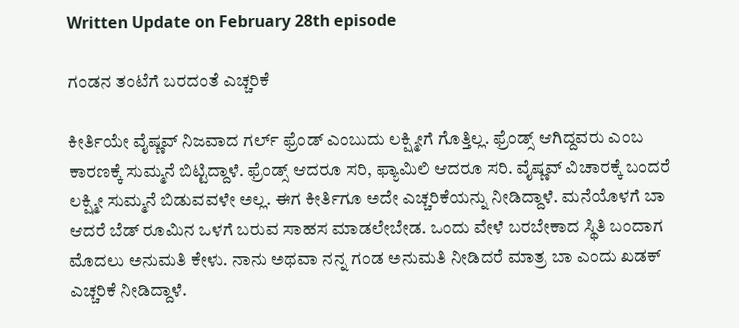Written Update on February 28th episode

ಗಂಡನ ತಂಟೆಗೆ ಬರದಂತೆ ಎಚ್ಚರಿಕೆ

ಕೀರ್ತಿಯೇ ವೈಷ್ಣವ್ ನಿಜವಾದ ಗರ್ಲ್ ಫ್ರೆಂಡ್ ಎಂಬುದು ಲಕ್ಷ್ಮೀಗೆ ಗೊತ್ತಿಲ್ಲ. ಫ್ರೆಂಡ್ಸ್ ಆಗಿದ್ದವರು ಎಂಬ ಕಾರಣಕ್ಕೆ ಸುಮ್ಮನೆ ಬಿಟ್ಟಿದ್ದಾಳೆ. ಫ್ರೆಂಡ್ಸ್ ಆದರೂ ಸರಿ, ಫ್ಯಾಮಿಲಿ ಆದರೂ ಸರಿ. ವೈಷ್ಣವ್ ವಿಚಾರಕ್ಕೆ ಬಂದರೆ ಲಕ್ಷ್ಮೀ ಸುಮ್ಮನೆ ಬಿಡುವವಳೇ ಅಲ್ಲ. ಈಗ ಕೀರ್ತಿಗೂ ಅದೇ ಎಚ್ಚರಿಕೆಯನ್ನು ನೀಡಿದ್ದಾಳೆ. ಮನೆಯೊಳಗೆ ಬಾ ಆದರೆ ಬೆಡ್ ರೂಮಿನ ಒಳಗೆ ಬರುವ ಸಾಹಸ ಮಾಡಲೇಬೇಡ. ಒಂದು ವೇಳೆ ಬರಬೇಕಾದ ಸ್ಥಿತಿ ಬಂದಾಗ ಮೊದಲು ಅನುಮತಿ ಕೇಳು. ನಾನು ಅಥವಾ ನನ್ನ ಗಂಡ ಅನುಮತಿ ನೀಡಿದರೆ ಮಾತ್ರ ಬಾ ಎಂದು ಖಡಕ್ ಎಚ್ಚರಿಕೆ ನೀಡಿದ್ದಾಳೆ.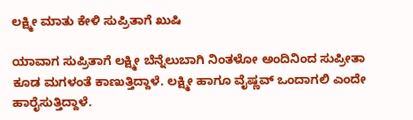ಲಕ್ಷ್ಮೀ ಮಾತು ಕೇಳಿ ಸುಪ್ರಿತಾಗೆ ಖುಷಿ

ಯಾವಾಗ ಸುಪ್ರಿತಾಗೆ ಲಕ್ಷ್ಮೀ ಬೆನ್ನೆಲುಬಾಗಿ ನಿಂತಳೋ ಅಂದಿನಿಂದ ಸುಪ್ರೀತಾ ಕೂಡ ಮಗಳಂತೆ ಕಾಣುತ್ತಿದ್ದಾಳೆ. ಲಕ್ಷ್ಮೀ ಹಾಗೂ ವೈಷ್ಣವ್ ಒಂದಾಗಲಿ ಎಂದೇ ಹಾರೈಸುತ್ತಿದ್ದಾಳೆ.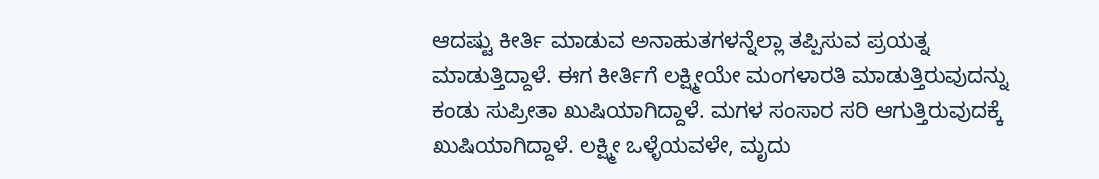ಆದಷ್ಟು ಕೀರ್ತಿ ಮಾಡುವ ಅನಾಹುತಗಳನ್ನೆಲ್ಲಾ ತಪ್ಪಿಸುವ ಪ್ರಯತ್ನ ಮಾಡುತ್ತಿದ್ದಾಳೆ. ಈಗ ಕೀರ್ತಿಗೆ ಲಕ್ಷ್ಮೀಯೇ ಮಂಗಳಾರತಿ ಮಾಡುತ್ತಿರುವುದನ್ನು ಕಂಡು ಸುಪ್ರೀತಾ ಖುಷಿಯಾಗಿದ್ದಾಳೆ. ಮಗಳ ಸಂಸಾರ ಸರಿ ಆಗುತ್ತಿರುವುದಕ್ಕೆ ಖುಷಿಯಾಗಿದ್ದಾಳೆ. ಲಕ್ಷ್ಮೀ ಒಳ್ಳೆಯವಳೇ, ಮೃದು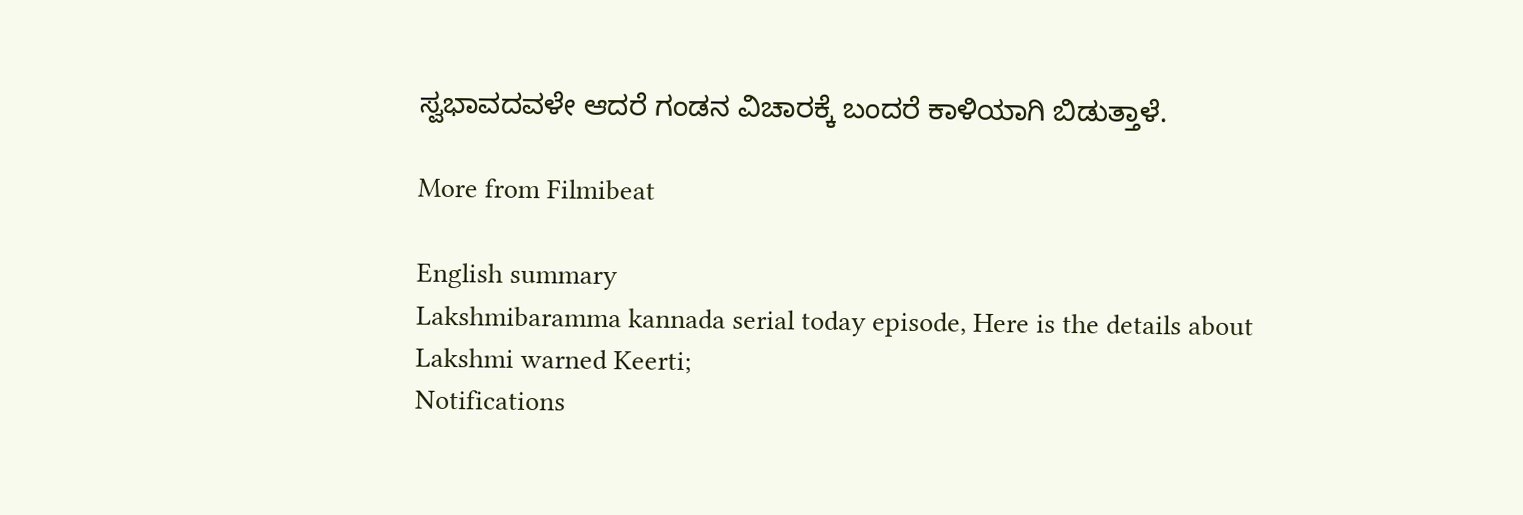ಸ್ವಭಾವದವಳೇ ಆದರೆ ಗಂಡನ ವಿಚಾರಕ್ಕೆ ಬಂದರೆ ಕಾಳಿಯಾಗಿ ಬಿಡುತ್ತಾಳೆ.

More from Filmibeat

English summary
Lakshmibaramma kannada serial today episode, Here is the details about Lakshmi warned Keerti;
Notifications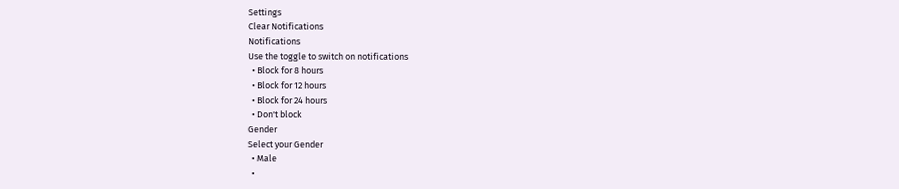Settings
Clear Notifications
Notifications
Use the toggle to switch on notifications
  • Block for 8 hours
  • Block for 12 hours
  • Block for 24 hours
  • Don't block
Gender
Select your Gender
  • Male
  •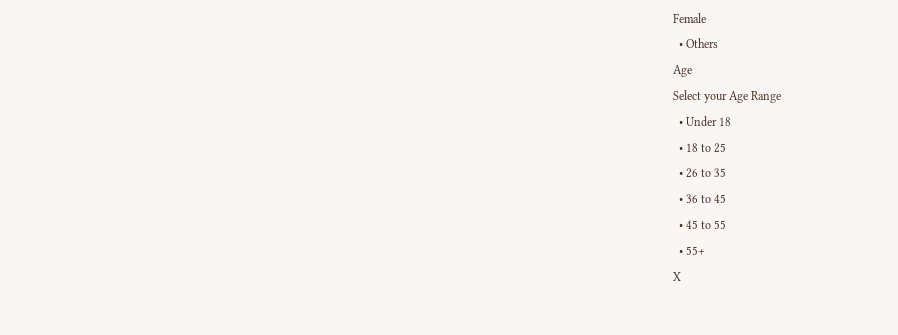Female
  • Others
Age
Select your Age Range
  • Under 18
  • 18 to 25
  • 26 to 35
  • 36 to 45
  • 45 to 55
  • 55+
X